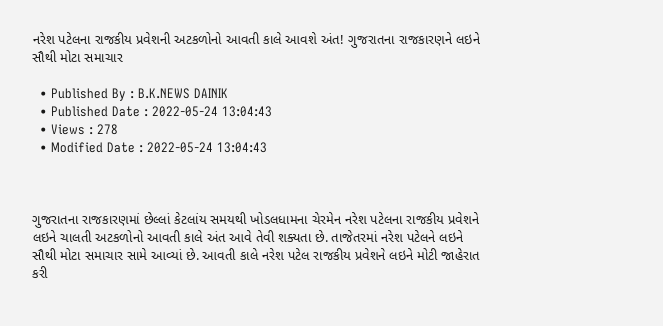નરેશ પટેલના રાજકીય પ્રવેશની અટકળોનો આવતી કાલે આવશે અંત! ગુજરાતના રાજકારણને લઇને સૌથી મોટા સમાચાર

  • Published By : B.K.NEWS DAINIK
  • Published Date : 2022-05-24 13:04:43
  • Views : 278
  • Modified Date : 2022-05-24 13:04:43



ગુજરાતના રાજકારણમાં છેલ્લાં કેટલાંય સમયથી ખોડલધામના ચેરમેન નરેશ પટેલના રાજકીય પ્રવેશને લઇને ચાલતી અટકળોનો આવતી કાલે અંત આવે તેવી શક્યતા છે. તાજેતરમાં નરેશ પટેલને લઇને સૌથી મોટા સમાચાર સામે આવ્યાં છે. આવતી કાલે નરેશ પટેલ રાજકીય પ્રવેશને લઇને મોટી જાહેરાત કરી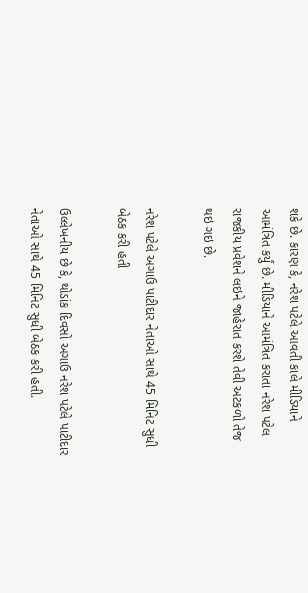શકે છે. કારણ કે, નરેશ પટેલે આવતી કાલે મીડિયાને આમંત્રિત કર્યું છે. મીડિયાને આમંત્રિત કરાતા નરેશ પટેલ રાજકીય પ્રવેશને લઇને જાહેરાત કરશે તેવી અટકળો તેજ થઇ ગઇ છે.

નરેશ પટેલે અગાઉ પાટીદાર નેતાઓ સાથે 45 મિનિટ સુધી બેઠક કરી હતી

ઉલ્લેખનીય છે કે, થોડાંક દિવસો અગાઉ નરેશ પટેલે પાટીદાર નેતાઓ સાથે 45 મિનિટ સુધી બેઠક કરી હતી.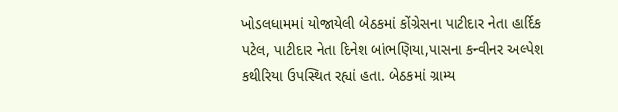ખોડલધામમાં યોજાયેલી બેઠકમાં કોંગ્રેસના પાટીદાર નેતા હાર્દિક પટેલ, પાટીદાર નેતા દિનેશ બાંભણિયા,પાસના કન્વીનર અલ્પેશ કથીરિયા ઉપસ્થિત રહ્યાં હતા. બેઠકમાં ગ્રામ્ય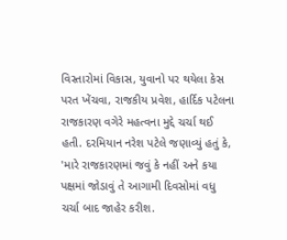વિસ્તારોમાં વિકાસ, યુવાનો પર થયેલા કેસ પરત ખેંચવા, રાજકીય પ્રવેશ, હાર્દિક પટેલના રાજકારણ વગેરે મહત્વના મુદ્દે ચર્ચા થઈ હતી. દરમિયાન નરેશ પટેલે જણાવ્યું હતું કે, 'મારે રાજકારણમાં જવું કે નહીં અને કયા પક્ષમાં જોડાવું તે આગામી દિવસોમાં વધુ ચર્ચા બાદ જાહેર કરીશ.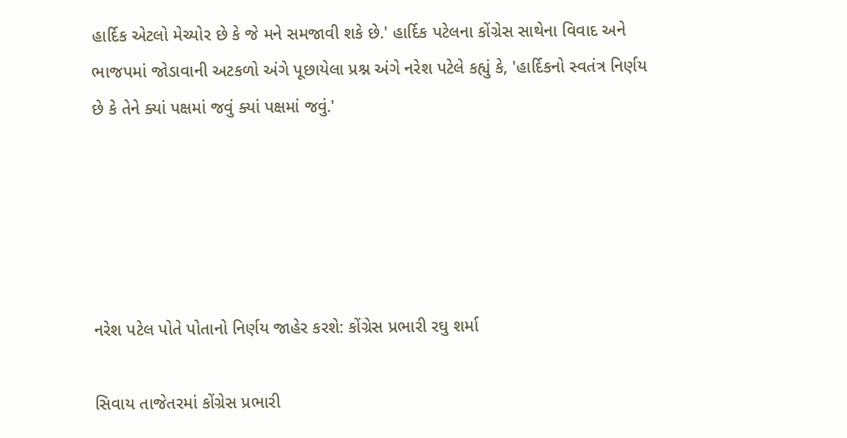હાર્દિક એટલો મેચ્યોર છે કે જે મને સમજાવી શકે છે.' હાર્દિક પટેલના કોંગ્રેસ સાથેના વિવાદ અને ભાજપમાં જોડાવાની અટકળો અંગે પૂછાયેલા પ્રશ્ન અંગે નરેશ પટેલે કહ્યું કે, 'હાર્દિકનો સ્વતંત્ર નિર્ણય છે કે તેને ક્યાં પક્ષમાં જવું ક્યાં પક્ષમાં જવું.'





નરેશ પટેલ પોતે પોતાનો નિર્ણય જાહેર કરશે: કોંગ્રેસ પ્રભારી રઘુ શર્મા

સિવાય તાજેતરમાં કોંગ્રેસ પ્રભારી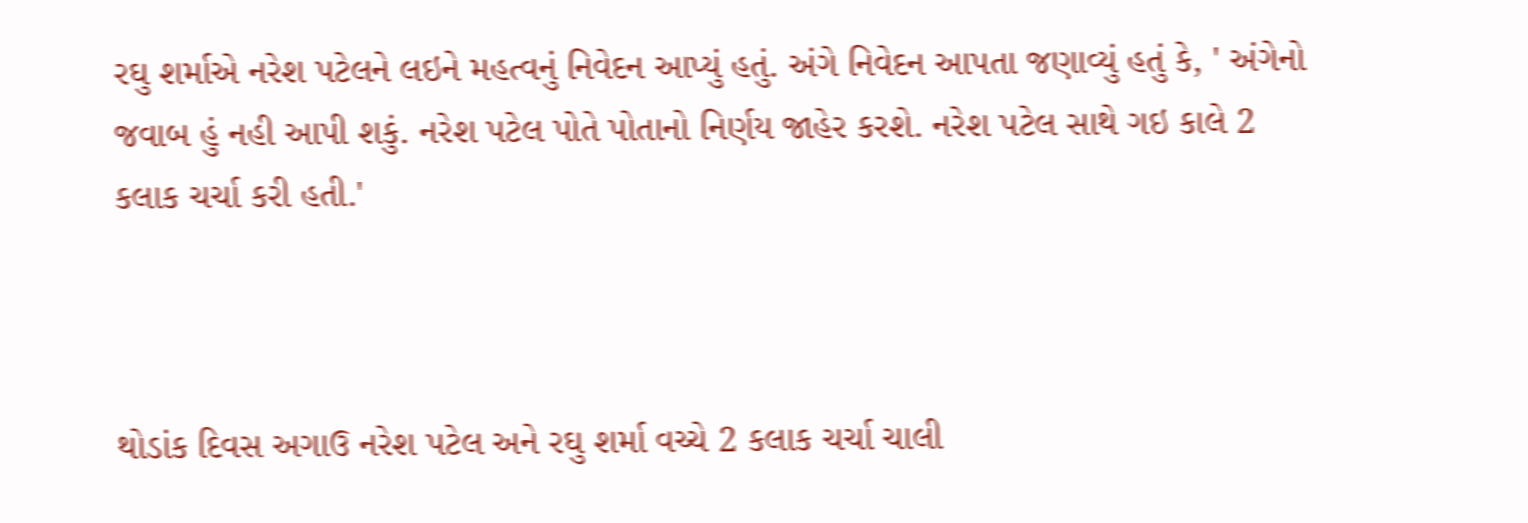રઘુ શર્માએ નરેશ પટેલને લઇને મહત્વનું નિવેદન આપ્યું હતું. અંગે નિવેદન આપતા જણાવ્યું હતું કે, ' અંગેનો જવાબ હું નહી આપી શકું. નરેશ પટેલ પોતે પોતાનો નિર્ણય જાહેર કરશે. નરેશ પટેલ સાથે ગઇ કાલે 2 કલાક ચર્ચા કરી હતી.'



થોડાંક દિવસ અગાઉ નરેશ પટેલ અને રઘુ શર્મા વચ્ચે 2 કલાક ચર્ચા ચાલી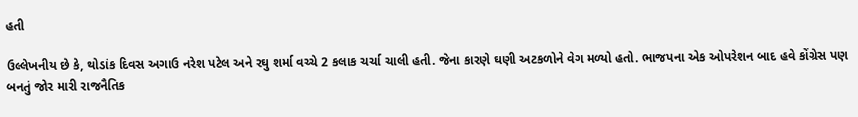હતી

ઉલ્લેખનીય છે કે, થોડાંક દિવસ અગાઉ નરેશ પટેલ અને રઘુ શર્મા વચ્ચે 2 કલાક ચર્ચા ચાલી હતી. જેના કારણે ઘણી અટકળોને વેગ મળ્યો હતો. ભાજપના એક ઓપરેશન બાદ હવે કોંગ્રેસ પણ બનતું જોર મારી રાજનૈતિક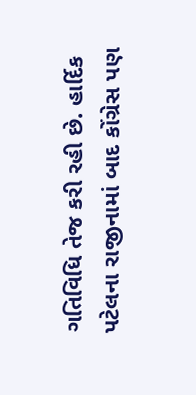ગતિવિધિ તેજ કરી રહી છે. હાર્દિક પટેલના રાજીનામાં બાદ કોંગ્રેસ પણ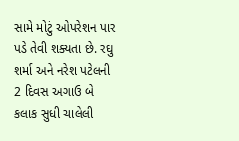સામે મોટું ઓપરેશન પાર પડે તેવી શક્યતા છે. રઘુ શર્મા અને નરેશ પટેલની 2 દિવસ અગાઉ બે કલાક સુધી ચાલેલી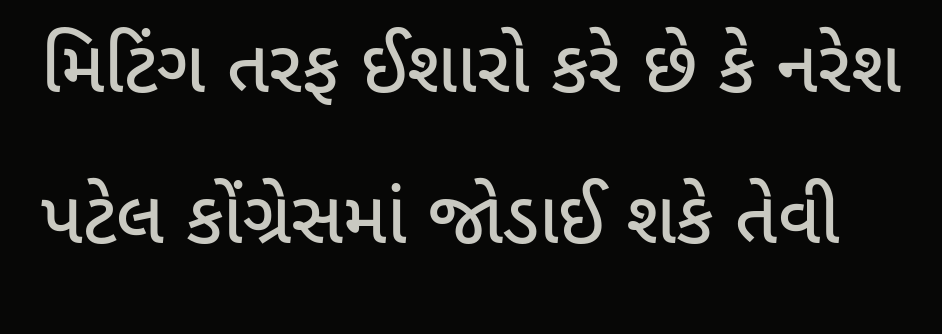મિટિંગ તરફ ઈશારો કરે છે કે નરેશ પટેલ કોંગ્રેસમાં જોડાઈ શકે તેવી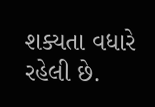શક્યતા વધારે રહેલી છે.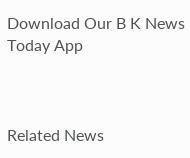Download Our B K News Today App



Related News